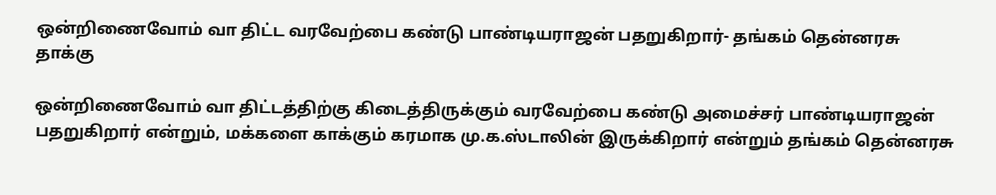ஒன்றிணைவோம் வா திட்ட வரவேற்பை கண்டு பாண்டியராஜன் பதறுகிறார்- தங்கம் தென்னரசு தாக்கு

ஒன்றிணைவோம் வா திட்டத்திற்கு கிடைத்திருக்கும் வரவேற்பை கண்டு அமைச்சர் பாண்டியராஜன் பதறுகிறார் என்றும், மக்களை காக்கும் கரமாக மு.க.ஸ்டாலின் இருக்கிறார் என்றும் தங்கம் தென்னரசு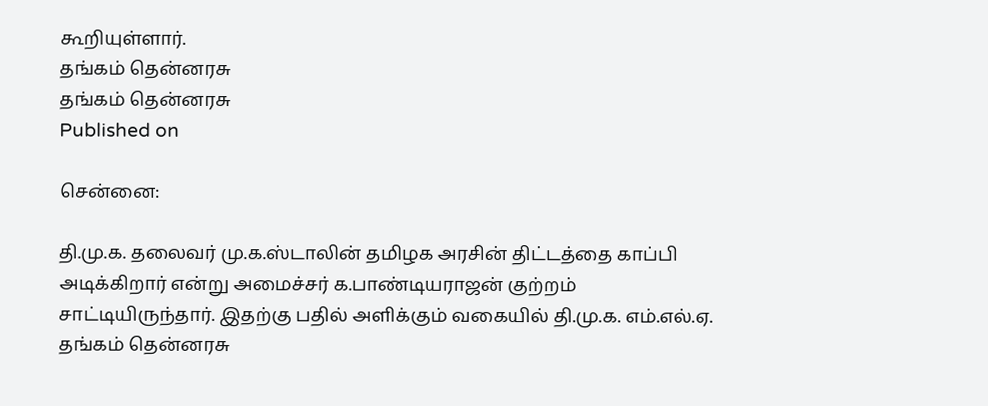கூறியுள்ளார்.
தங்கம் தென்னரசு
தங்கம் தென்னரசு
Published on

சென்னை:

தி.மு.க. தலைவர் மு.க.ஸ்டாலின் தமிழக அரசின் திட்டத்தை காப்பி அடிக்கிறார் என்று அமைச்சர் க.பாண்டியராஜன் குற்றம் சாட்டியிருந்தார். இதற்கு பதில் அளிக்கும் வகையில் தி.மு.க. எம்.எல்.ஏ. தங்கம் தென்னரசு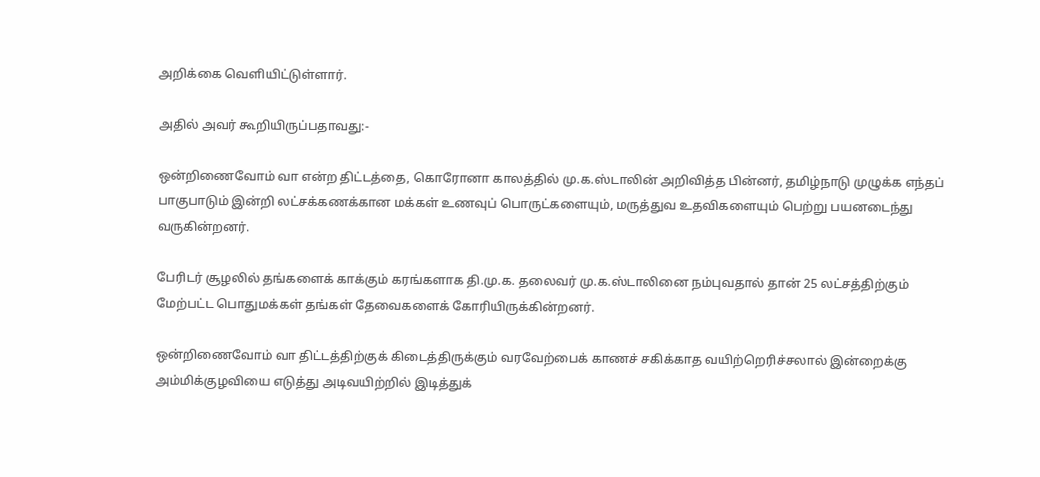அறிக்கை வெளியிட்டுள்ளார்.

அதில் அவர் கூறியிருப்பதாவது:-

ஒன்றிணைவோம் வா என்ற திட்டத்தை, கொரோனா காலத்தில் மு.க.ஸ்டாலின் அறிவித்த பின்னர், தமிழ்நாடு முழுக்க எந்தப் பாகுபாடும் இன்றி லட்சக்கணக்கான மக்கள் உணவுப் பொருட்களையும், மருத்துவ உதவிகளையும் பெற்று பயனடைந்து வருகின்றனர்.

பேரிடர் சூழலில் தங்களைக் காக்கும் கரங்களாக தி.மு.க. தலைவர் மு.க.ஸ்டாலினை நம்புவதால் தான் 25 லட்சத்திற்கும் மேற்பட்ட பொதுமக்கள் தங்கள் தேவைகளைக் கோரியிருக்கின்றனர்.

ஒன்றிணைவோம் வா திட்டத்திற்குக் கிடைத்திருக்கும் வரவேற்பைக் காணச் சகிக்காத வயிற்றெரிச்சலால் இன்றைக்கு அம்மிக்குழவியை எடுத்து அடிவயிற்றில் இடித்துக்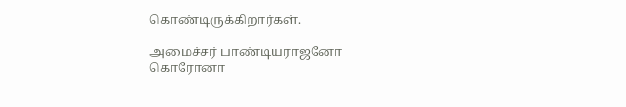கொண்டிருக்கிறார்கள்.

அமைச்சர் பாண்டியராஜனோ கொரோனா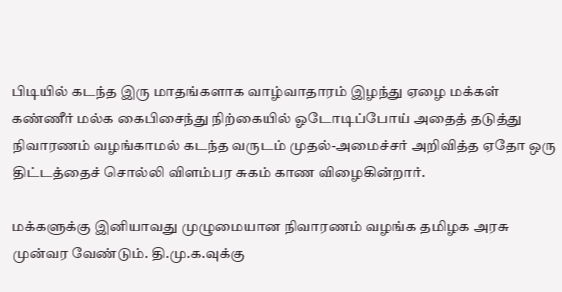பிடியில் கடந்த இரு மாதங்களாக வாழ்வாதாரம் இழந்து ஏழை மக்கள் கண்ணீர் மல்க கைபிசைந்து நிற்கையில் ஓடோடிப்போய் அதைத் தடுத்து நிவாரணம் வழங்காமல் கடந்த வருடம் முதல்-அமைச்சர் அறிவித்த ஏதோ ஒரு திட்டத்தைச் சொல்லி விளம்பர சுகம் காண விழைகின்றார்.

மக்களுக்கு இனியாவது முழுமையான நிவாரணம் வழங்க தமிழக அரசு முன்வர வேண்டும். தி.மு.க.வுக்கு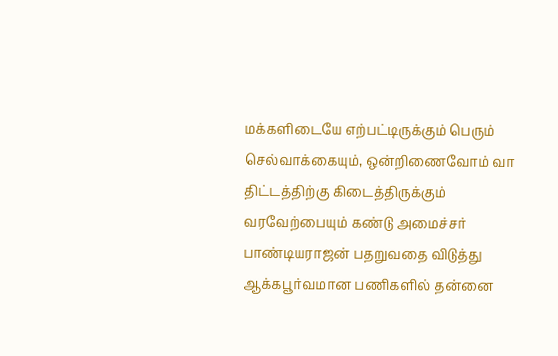மக்களிடையே எற்பட்டிருக்கும் பெரும் செல்வாக்கையும், ஒன்றிணைவோம் வா திட்டத்திற்கு கிடைத்திருக்கும் வரவேற்பையும் கண்டு அமைச்சர் பாண்டியராஜன் பதறுவதை விடுத்து ஆக்கபூர்வமான பணிகளில் தன்னை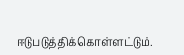ஈடுபடுத்திக்கொள்ளட்டும்.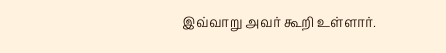இவ்வாறு அவர் கூறி உள்ளார்.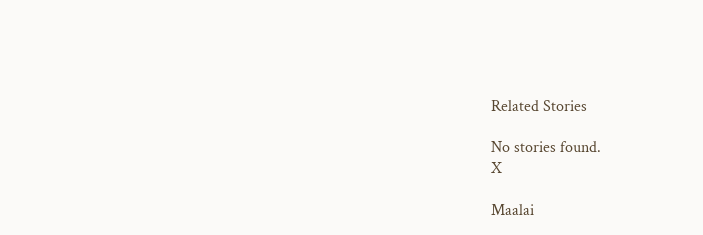Related Stories

No stories found.
X

Maalai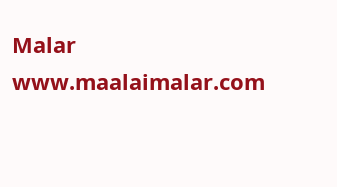Malar
www.maalaimalar.com